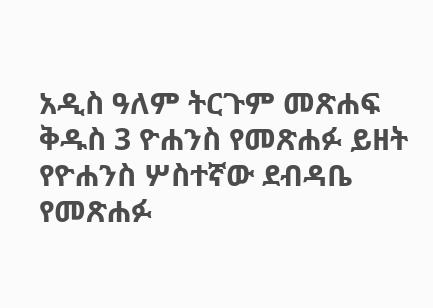አዲስ ዓለም ትርጉም መጽሐፍ ቅዱስ 3 ዮሐንስ የመጽሐፉ ይዘት የዮሐንስ ሦስተኛው ደብዳቤ የመጽሐፉ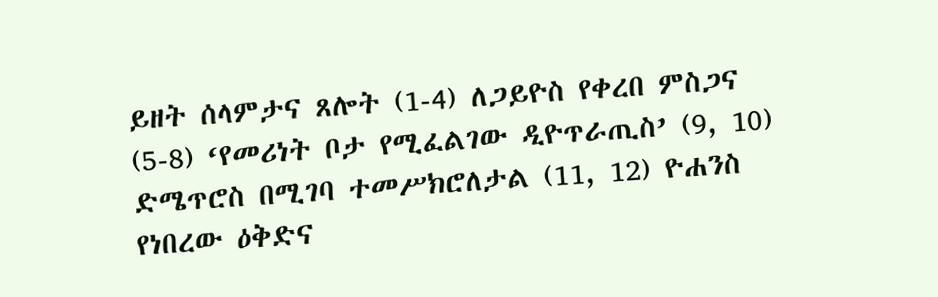ይዘት ሰላምታና ጸሎት (1-4) ለጋይዮስ የቀረበ ምስጋና (5-8) ‘የመሪነት ቦታ የሚፈልገው ዲዮጥራጢስ’ (9, 10) ድሜጥሮስ በሚገባ ተመሥክሮለታል (11, 12) ዮሐንስ የነበረው ዕቅድና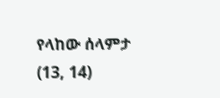የላከው ሰላምታ (13, 14)